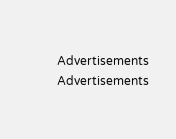Advertisements
Advertisements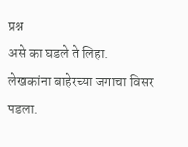प्रश्न
असे का घडले ते लिहा.
लेखकांना बाहेरच्या जगाचा विसर पडला.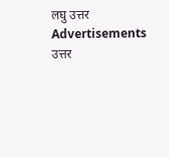लघु उत्तर
Advertisements
उत्तर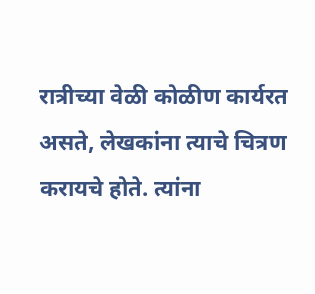रात्रीच्या वेळी कोळीण कार्यरत असते, लेखकांना त्याचे चित्रण करायचे होते. त्यांना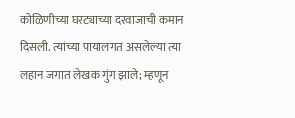कोळिणीच्या घरट्याच्या दरवाजाची कमान दिसली. त्यांच्या पायालगत असलेल्या त्या लहान जगात लेखक गुंग झाले; म्हणून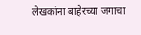लेखकांना बाहेरच्या जगाचा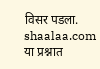विसर पडला.
shaalaa.com
या प्रश्नात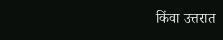किंवा उत्तरात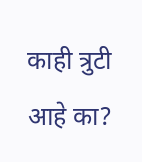काही त्रुटी आहे का?